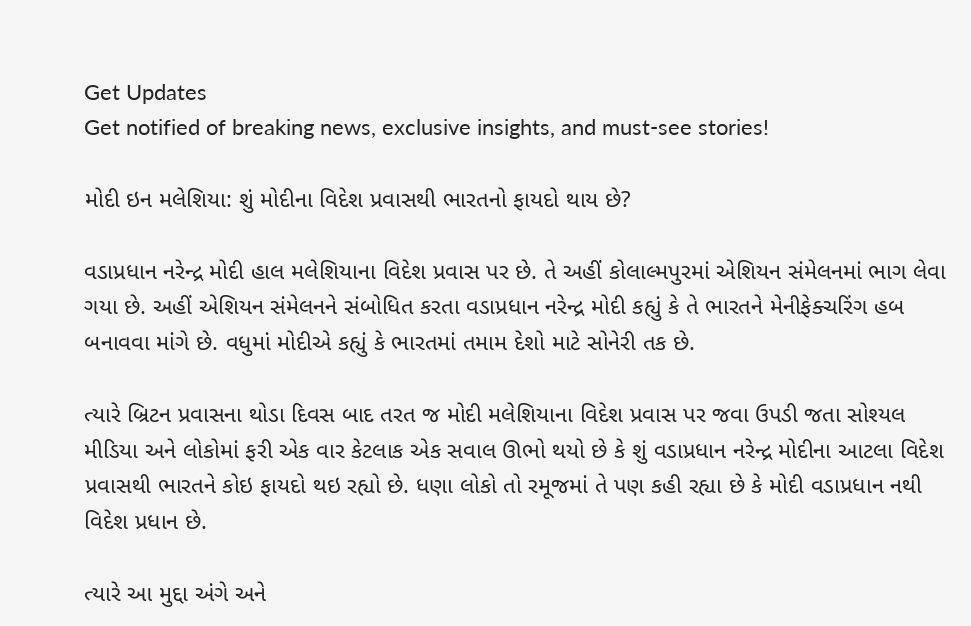Get Updates
Get notified of breaking news, exclusive insights, and must-see stories!

મોદી ઇન મલેશિયા: શું મોદીના વિદેશ પ્રવાસથી ભારતનો ફાયદો થાય છે?

વડાપ્રધાન નરેન્દ્ર મોદી હાલ મલેશિયાના વિદેશ પ્રવાસ પર છે. તે અહીં કોલાલ્મપુરમાં એશિયન સંમેલનમાં ભાગ લેવા ગયા છે. અહીં એશિયન સંમેલનને સંબોધિત કરતા વડાપ્રધાન નરેન્દ્ર મોદી કહ્યું કે તે ભારતને મેનીફેક્ચરિંગ હબ બનાવવા માંગે છે. વધુમાં મોદીએ કહ્યું કે ભારતમાં તમામ દેશો માટે સોનેરી તક છે.

ત્યારે બ્રિટન પ્રવાસના થોડા દિવસ બાદ તરત જ મોદી મલેશિયાના વિદેશ પ્રવાસ પર જવા ઉપડી જતા સોશ્યલ મીડિયા અને લોકોમાં ફરી એક વાર કેટલાક એક સવાલ ઊભો થયો છે કે શું વડાપ્રધાન નરેન્દ્ર મોદીના આટલા વિદેશ પ્રવાસથી ભારતને કોઇ ફાયદો થઇ રહ્યો છે. ધણા લોકો તો રમૂજમાં તે પણ કહી રહ્યા છે કે મોદી વડાપ્રધાન નથી વિદેશ પ્રધાન છે.

ત્યારે આ મુદ્દા અંગે અને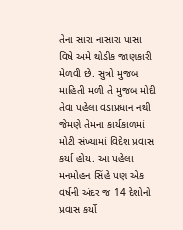તેના સારા નાસારા પાસા વિષે અમે થોડીક જાણકારી મેળવી છે. સુત્રો મુજબ માહિતી મળી તે મુજબ મોદી તેવા પહેલા વડાપ્રધાન નથી જેમણે તેમના કાર્યકાળમાં મોટી સંખ્યામાં વિદેશ પ્રવાસ કર્યા હોય. આ પહેલા મનમોહન સિંહે પણ એક વર્ષની અંદર જ 14 દેશોનો પ્રવાસ કર્યો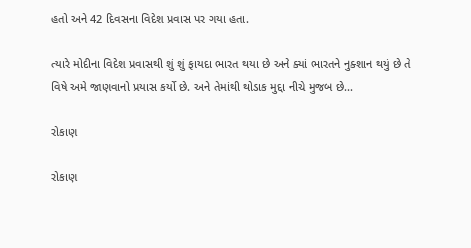હતો અને 42 દિવસના વિદેશ પ્રવાસ પર ગયા હતા.

ત્યારે મોદીના વિદેશ પ્રવાસથી શું શું ફાયદા ભારત થયા છે અને ક્યાં ભારતને નુક્શાન થયું છે તે વિષે અમે જાણવાનો પ્રયાસ કર્યો છે. અને તેમાંથી થોડાક મુદ્દા નીચે મુજબ છે...

રોકાણ

રોકાણ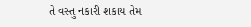તે વસ્તુ નકારી શકાય તેમ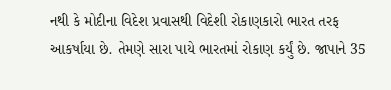નથી કે મોદીના વિદેશ પ્રવાસથી વિદેશી રોકાણકારો ભારત તરફ આકર્ષાયા છે. તેમણે સારા પાયે ભારતમાં રોકાણ કર્યું છે. જાપાને 35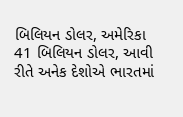બિલિયન ડોલર, અમેરિકા 41 બિલિયન ડોલર, આવી રીતે અનેક દેશોએ ભારતમાં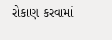રોકાણ કરવામાં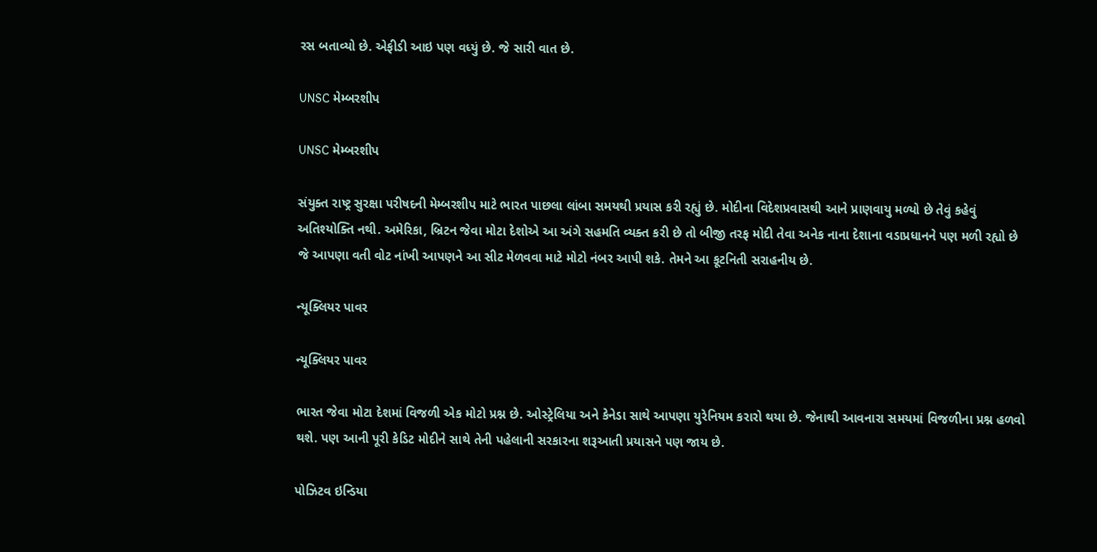રસ બતાવ્યો છે. એફીડી આઇ પણ વધ્યું છે. જે સારી વાત છે.

UNSC મેમ્બરશીપ

UNSC મેમ્બરશીપ

સંયુક્ત રાષ્ટ્ર સુરક્ષા પરીષદની મેમ્બરશીપ માટે ભારત પાછલા લાંબા સમયથી પ્રયાસ કરી રહ્યું છે. મોદીના વિદેશપ્રવાસથી આને પ્રાણવાયુ મળ્યો છે તેવું કહેવું અતિશ્યોક્તિ નથી. અમેરિકા, બ્રિટન જેવા મોટા દેશોએ આ અંગે સહમતિ વ્યક્ત કરી છે તો બીજી તરફ મોદી તેવા અનેક નાના દેશાના વડાપ્રધાનને પણ મળી રહ્યો છે જે આપણા વતી વોટ નાંખી આપણને આ સીટ મેળવવા માટે મોટો નંબર આપી શકે. તેમને આ કૂટનિતી સરાહનીય છે.

ન્યૂક્લિયર પાવર

ન્યૂક્લિયર પાવર

ભારત જેવા મોટા દેશમાં વિજળી એક મોટો પ્રશ્ન છે. ઓસ્ટ્રેલિયા અને કેનેડા સાથે આપણા યુરેનિયમ કરારો થયા છે. જેનાથી આવનારા સમયમાં વિજળીના પ્રશ્ન હળવો થશે. પણ આની પૂરી કેડિટ મોદીને સાથે તેની પહેલાની સરકારના શરૂઆતી પ્રયાસને પણ જાય છે.

પોઝિટવ ઇન્ડિયા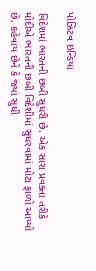પોઝિટવ ઇન્ડિયા

વિદેશમાં ભારતની છબી સુધરી છે. એક સારા પ્રવક્તા તરીકે મોદીએ ભારતની છબી વિદેશીમાં સુધરવામાં મોટા ફાળો આપ્યો છે. કહેવાય છેને કે જ્યાં સુધી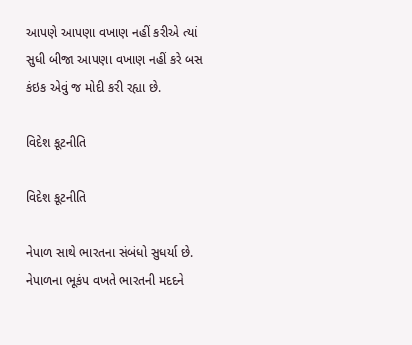આપણે આપણા વખાણ નહીં કરીએ ત્યાં સુધી બીજા આપણા વખાણ નહીં કરે બસ કંઇક એવું જ મોદી કરી રહ્યા છે.

વિદેશ કૂટનીતિ

વિદેશ કૂટનીતિ

નેપાળ સાથે ભારતના સંબંધો સુધર્યા છે. નેપાળના ભૂકંપ વખતે ભારતની મદદને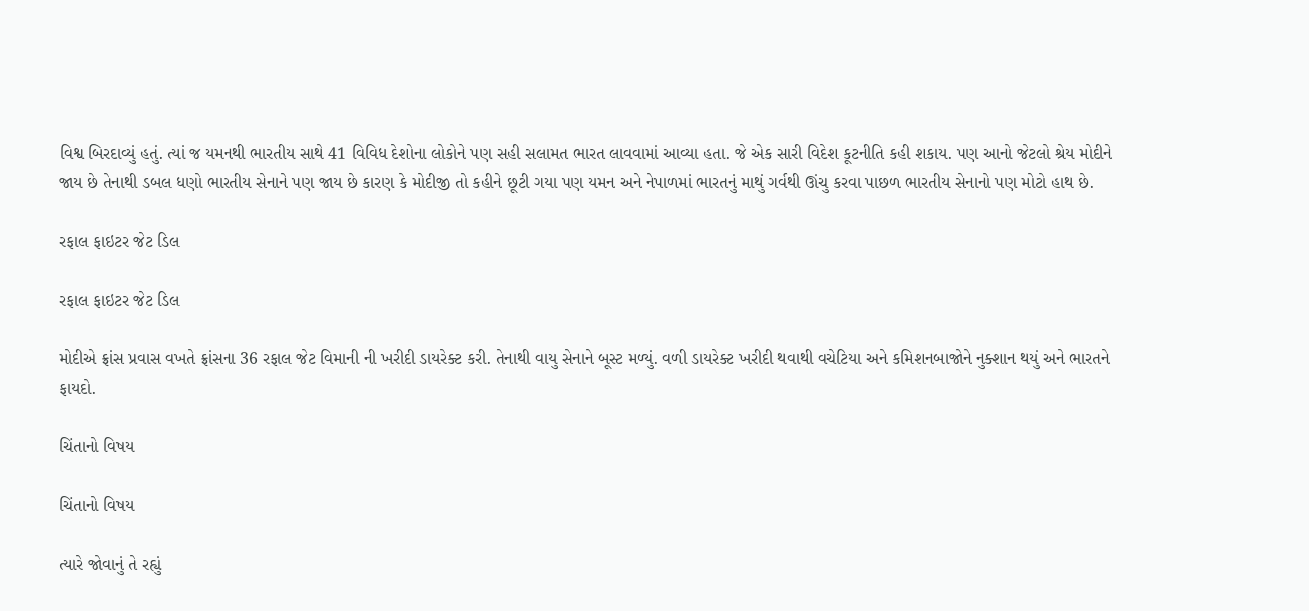વિશ્વ બિરદાવ્યું હતું. ત્યાં જ યમનથી ભારતીય સાથે 41 વિવિધ દેશોના લોકોને પણ સહી સલામત ભારત લાવવામાં આવ્યા હતા. જે એક સારી વિદેશ કૂટનીતિ કહી શકાય. પણ આનો જેટલો શ્રેય મોદીને જાય છે તેનાથી ડબલ ધણો ભારતીય સેનાને પણ જાય છે કારણ કે મોદીજી તો કહીને છૂટી ગયા પણ યમન અને નેપાળમાં ભારતનું માથું ગર્વથી ઊંચુ કરવા પાછળ ભારતીય સેનાનો પણ મોટો હાથ છે.

રફાલ ફાઇટર જેટ ડિલ

રફાલ ફાઇટર જેટ ડિલ

મોદીએ ફ્રાંસ પ્રવાસ વખતે ફ્રાંસના 36 રફાલ જેટ વિમાની ની ખરીદી ડાયરેક્ટ કરી. તેનાથી વાયુ સેનાને બૂસ્ટ મળ્યું. વળી ડાયરેક્ટ ખરીદી થવાથી વચેટિયા અને કમિશનબાજોને નુક્શાન થયું અને ભારતને ફાયદો.

ચિંતાનો વિષય

ચિંતાનો વિષય

ત્યારે જોવાનું તે રહ્યું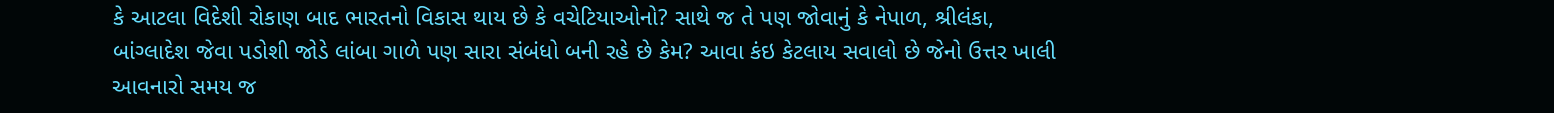કે આટલા વિદેશી રોકાણ બાદ ભારતનો વિકાસ થાય છે કે વચેટિયાઓનો? સાથે જ તે પણ જોવાનું કે નેપાળ, શ્રીલંકા, બાંગ્લાદેશ જેવા પડોશી જોડે લાંબા ગાળે પણ સારા સંબંધો બની રહે છે કેમ? આવા કંઇ કેટલાય સવાલો છે જેનો ઉત્તર ખાલી આવનારો સમય જ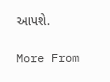આપશે.

More From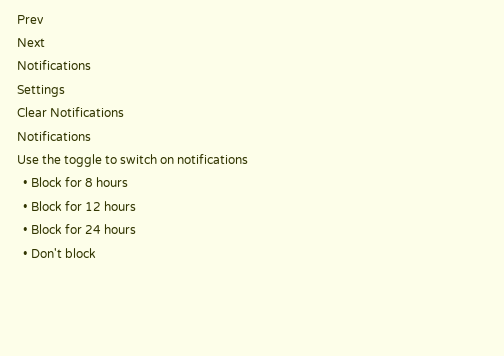Prev
Next
Notifications
Settings
Clear Notifications
Notifications
Use the toggle to switch on notifications
  • Block for 8 hours
  • Block for 12 hours
  • Block for 24 hours
  • Don't block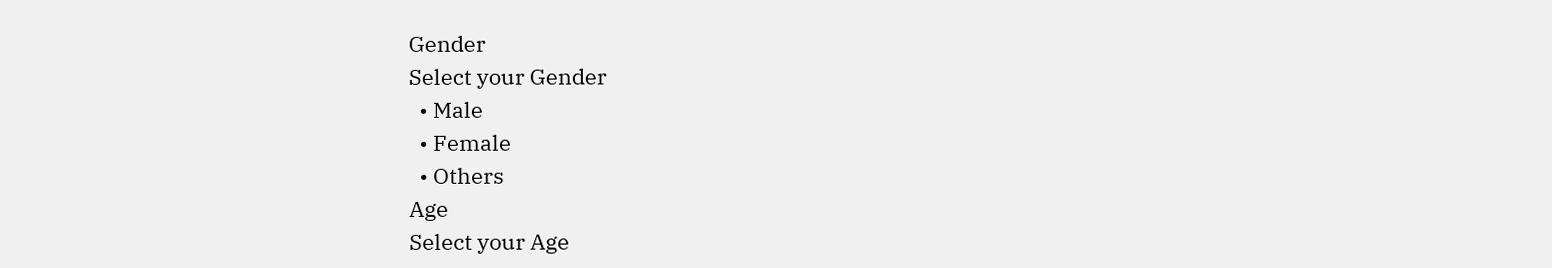Gender
Select your Gender
  • Male
  • Female
  • Others
Age
Select your Age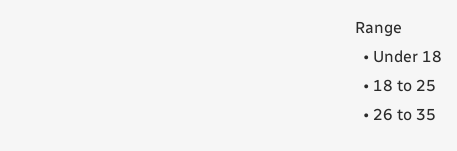Range
  • Under 18
  • 18 to 25
  • 26 to 35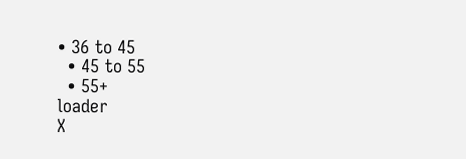• 36 to 45
  • 45 to 55
  • 55+
loader
X